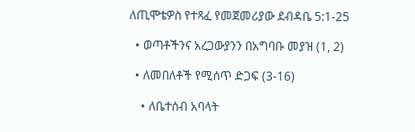ለጢሞቴዎስ የተጻፈ የመጀመሪያው ደብዳቤ 5:1-25

  • ወጣቶችንና አረጋውያንን በአግባቡ መያዝ (1, 2)

  • ለመበለቶች የሚሰጥ ድጋፍ (3-16)

    • ለቤተሰብ አባላት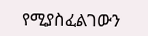የሚያስፈልገውን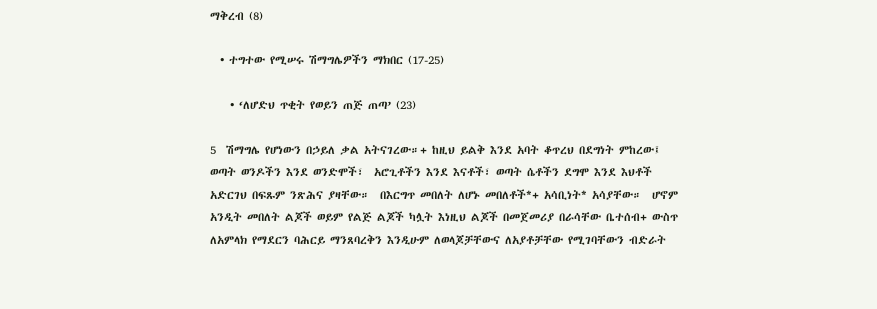ማቅረብ (8)

  • ተግተው የሚሠሩ ሽማግሌዎችን ማክበር (17-25)

    • ‘ለሆድህ ጥቂት የወይን ጠጅ ጠጣ’ (23)

5  ሽማግሌ የሆነውን በኃይለ ቃል አትናገረው።+ ከዚህ ይልቅ እንደ አባት ቆጥረህ በደግነት ምከረው፤ ወጣት ወንዶችን እንደ ወንድሞች፣  አሮጊቶችን እንደ እናቶች፣ ወጣት ሴቶችን ደግሞ እንደ እህቶች አድርገህ በፍጹም ንጽሕና ያዛቸው።  በእርግጥ መበለት ለሆኑ መበለቶች*+ አሳቢነት* አሳያቸው።  ሆኖም አንዲት መበለት ልጆች ወይም የልጅ ልጆች ካሏት እነዚህ ልጆች በመጀመሪያ በራሳቸው ቤተሰብ+ ውስጥ ለአምላክ የማደርን ባሕርይ ማንጸባረቅን እንዲሁም ለወላጆቻቸውና ለአያቶቻቸው የሚገባቸውን ብድራት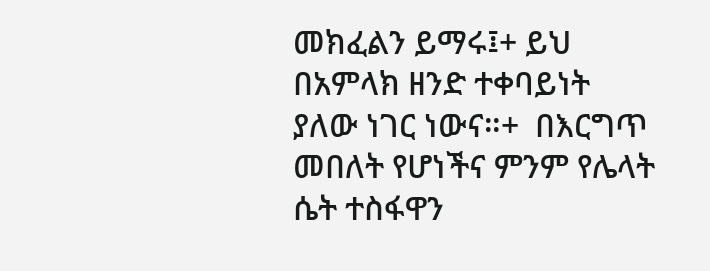መክፈልን ይማሩ፤+ ይህ በአምላክ ዘንድ ተቀባይነት ያለው ነገር ነውና።+  በእርግጥ መበለት የሆነችና ምንም የሌላት ሴት ተስፋዋን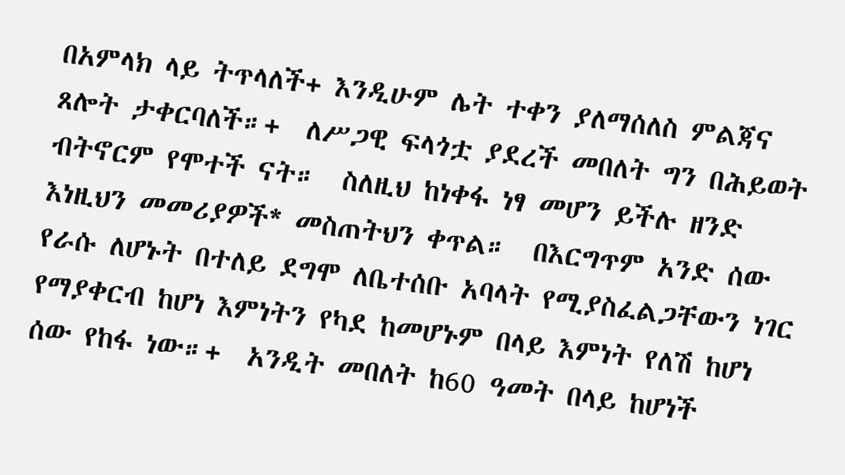በአምላክ ላይ ትጥላለች+ እንዲሁም ሌት ተቀን ያለማሰለስ ምልጃና ጸሎት ታቀርባለች።+  ለሥጋዊ ፍላጎቷ ያደረች መበለት ግን በሕይወት ብትኖርም የሞተች ናት።  ስለዚህ ከነቀፋ ነፃ መሆን ይችሉ ዘንድ እነዚህን መመሪያዎች* መስጠትህን ቀጥል።  በእርግጥም አንድ ሰው የራሱ ለሆኑት በተለይ ደግሞ ለቤተሰቡ አባላት የሚያስፈልጋቸውን ነገር የማያቀርብ ከሆነ እምነትን የካደ ከመሆኑም በላይ እምነት የለሽ ከሆነ ሰው የከፋ ነው።+  አንዲት መበለት ከ60 ዓመት በላይ ከሆነች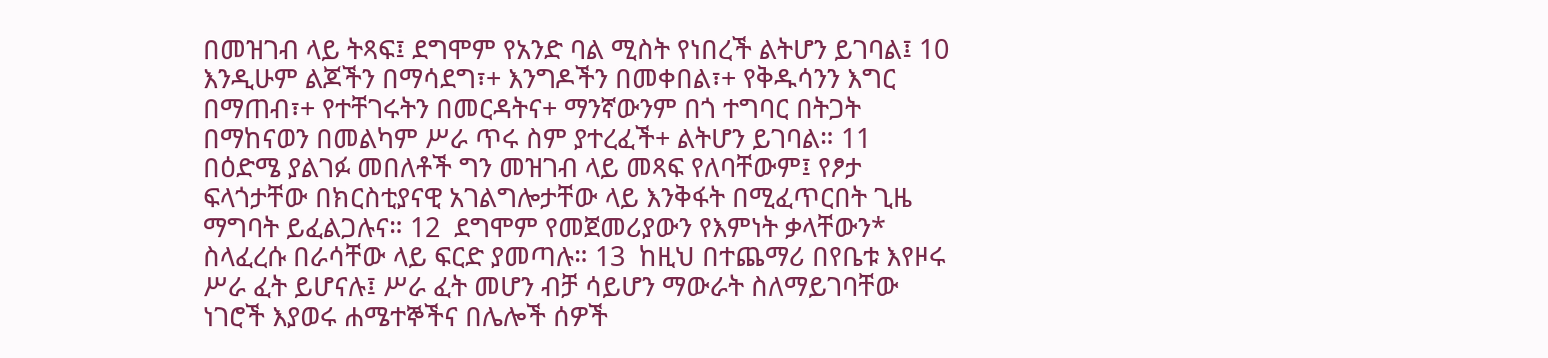በመዝገብ ላይ ትጻፍ፤ ደግሞም የአንድ ባል ሚስት የነበረች ልትሆን ይገባል፤ 10  እንዲሁም ልጆችን በማሳደግ፣+ እንግዶችን በመቀበል፣+ የቅዱሳንን እግር በማጠብ፣+ የተቸገሩትን በመርዳትና+ ማንኛውንም በጎ ተግባር በትጋት በማከናወን በመልካም ሥራ ጥሩ ስም ያተረፈች+ ልትሆን ይገባል። 11  በዕድሜ ያልገፉ መበለቶች ግን መዝገብ ላይ መጻፍ የለባቸውም፤ የፆታ ፍላጎታቸው በክርስቲያናዊ አገልግሎታቸው ላይ እንቅፋት በሚፈጥርበት ጊዜ ማግባት ይፈልጋሉና። 12  ደግሞም የመጀመሪያውን የእምነት ቃላቸውን* ስላፈረሱ በራሳቸው ላይ ፍርድ ያመጣሉ። 13  ከዚህ በተጨማሪ በየቤቱ እየዞሩ ሥራ ፈት ይሆናሉ፤ ሥራ ፈት መሆን ብቻ ሳይሆን ማውራት ስለማይገባቸው ነገሮች እያወሩ ሐሜተኞችና በሌሎች ሰዎች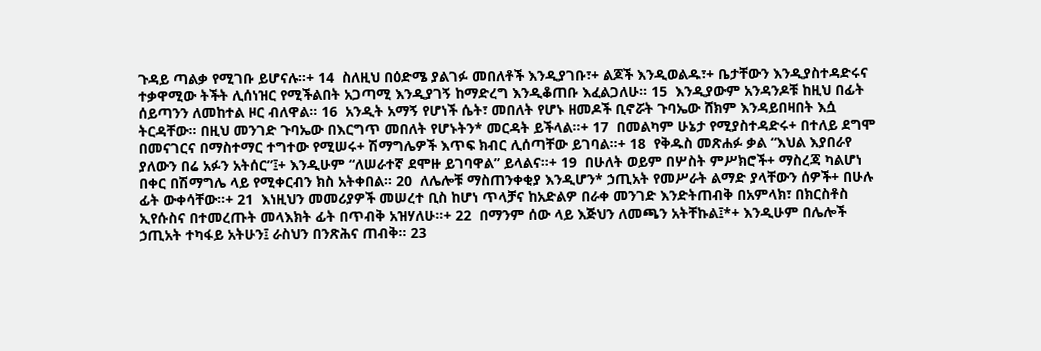ጉዳይ ጣልቃ የሚገቡ ይሆናሉ።+ 14  ስለዚህ በዕድሜ ያልገፉ መበለቶች እንዲያገቡ፣+ ልጆች እንዲወልዱ፣+ ቤታቸውን እንዲያስተዳድሩና ተቃዋሚው ትችት ሊሰነዝር የሚችልበት አጋጣሚ እንዲያገኝ ከማድረግ እንዲቆጠቡ እፈልጋለሁ። 15  እንዲያውም አንዳንዶቹ ከዚህ በፊት ሰይጣንን ለመከተል ዞር ብለዋል። 16  አንዲት አማኝ የሆነች ሴት፣ መበለት የሆኑ ዘመዶች ቢኖሯት ጉባኤው ሸክም እንዳይበዛበት እሷ ትርዳቸው። በዚህ መንገድ ጉባኤው በእርግጥ መበለት የሆኑትን* መርዳት ይችላል።+ 17  በመልካም ሁኔታ የሚያስተዳድሩ+ በተለይ ደግሞ በመናገርና በማስተማር ተግተው የሚሠሩ+ ሽማግሌዎች እጥፍ ክብር ሊሰጣቸው ይገባል።+ 18  የቅዱስ መጽሐፉ ቃል “እህል እያበራየ ያለውን በሬ አፉን አትሰር”፤+ እንዲሁም “ለሠራተኛ ደሞዙ ይገባዋል” ይላልና።+ 19  በሁለት ወይም በሦስት ምሥክሮች+ ማስረጃ ካልሆነ በቀር በሽማግሌ ላይ የሚቀርብን ክስ አትቀበል። 20  ለሌሎቹ ማስጠንቀቂያ እንዲሆን* ኃጢአት የመሥራት ልማድ ያላቸውን ሰዎች+ በሁሉ ፊት ውቀሳቸው።+ 21  እነዚህን መመሪያዎች መሠረተ ቢስ ከሆነ ጥላቻና ከአድልዎ በራቀ መንገድ እንድትጠብቅ በአምላክ፣ በክርስቶስ ኢየሱስና በተመረጡት መላእክት ፊት በጥብቅ አዝሃለሁ።+ 22  በማንም ሰው ላይ እጅህን ለመጫን አትቸኩል፤*+ እንዲሁም በሌሎች ኃጢአት ተካፋይ አትሁን፤ ራስህን በንጽሕና ጠብቅ። 23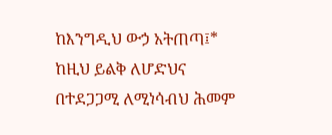ከእንግዲህ ውኃ አትጠጣ፤* ከዚህ ይልቅ ለሆድህና በተደጋጋሚ ለሚነሳብህ ሕመም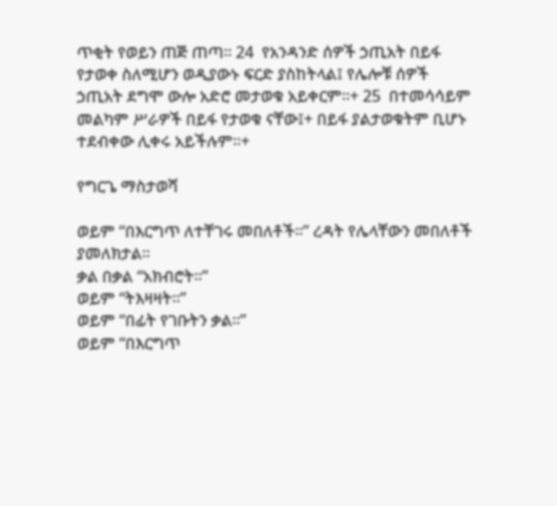ጥቂት የወይን ጠጅ ጠጣ። 24  የአንዳንድ ሰዎች ኃጢአት በይፋ የታወቀ ስለሚሆን ወዲያውኑ ፍርድ ያስከትላል፤ የሌሎቹ ሰዎች ኃጢአት ደግሞ ውሎ አድሮ መታወቁ አይቀርም።+ 25  በተመሳሳይም መልካም ሥራዎች በይፋ የታወቁ ናቸው፤+ በይፋ ያልታወቁትም ቢሆኑ ተደብቀው ሊቀሩ አይችሉም።+

የግርጌ ማስታወሻ

ወይም “በእርግጥ ለተቸገሩ መበለቶች።” ረዳት የሌላቸውን መበለቶች ያመለክታል።
ቃል በቃል “አክብሮት።”
ወይም “ትእዛዛት።”
ወይም “በፊት የገቡትን ቃል።”
ወይም “በእርግጥ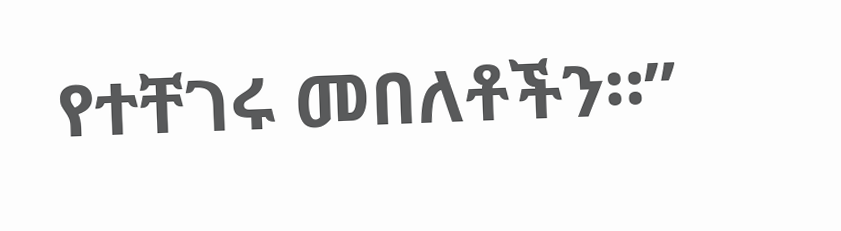የተቸገሩ መበለቶችን።”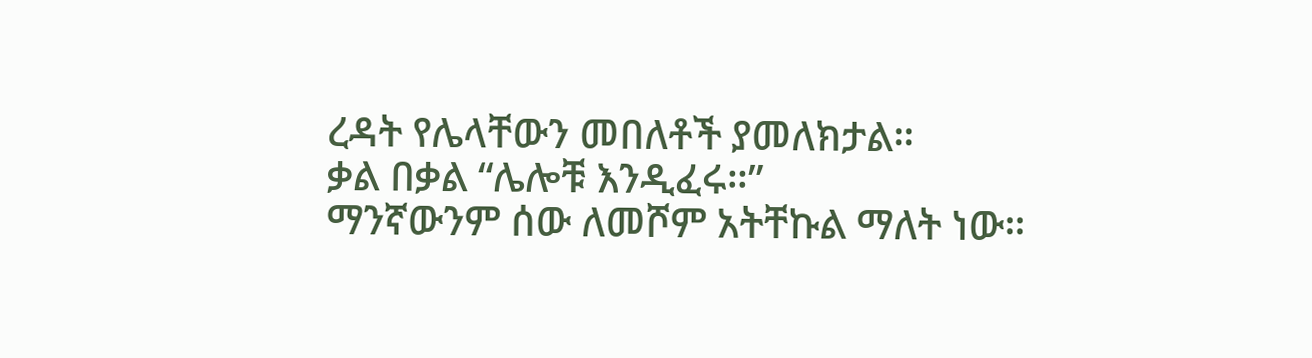ረዳት የሌላቸውን መበለቶች ያመለክታል።
ቃል በቃል “ሌሎቹ እንዲፈሩ።”
ማንኛውንም ሰው ለመሾም አትቸኩል ማለት ነው።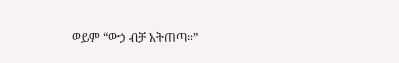ወይም “ውኃ ብቻ አትጠጣ።”